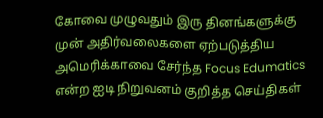கோவை முழுவதும் இரு தினங்களுக்கு முன் அதிர்வலைகளை ஏற்படுத்திய அமெரிக்காவை சேர்ந்த Focus Edumatics என்ற ஐடி நிறுவனம் குறித்த செய்திகள்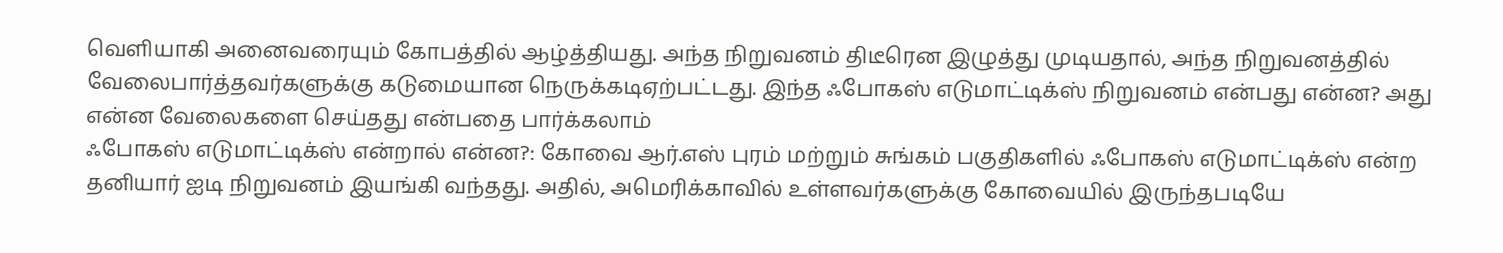வெளியாகி அனைவரையும் கோபத்தில் ஆழ்த்தியது. அந்த நிறுவனம் திடீரென இழுத்து முடியதால், அந்த நிறுவனத்தில் வேலைபார்த்தவர்களுக்கு கடுமையான நெருக்கடிஏற்பட்டது. இந்த ஃபோகஸ் எடுமாட்டிக்ஸ் நிறுவனம் என்பது என்ன? அது என்ன வேலைகளை செய்தது என்பதை பார்க்கலாம்
ஃபோகஸ் எடுமாட்டிக்ஸ் என்றால் என்ன?: கோவை ஆர்.எஸ் புரம் மற்றும் சுங்கம் பகுதிகளில் ஃபோகஸ் எடுமாட்டிக்ஸ் என்ற தனியார் ஐடி நிறுவனம் இயங்கி வந்தது. அதில், அமெரிக்காவில் உள்ளவர்களுக்கு கோவையில் இருந்தபடியே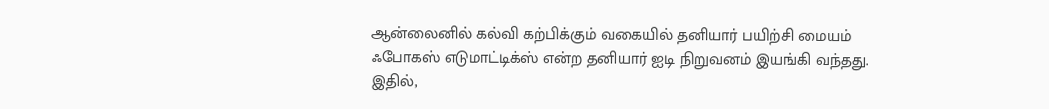ஆன்லைனில் கல்வி கற்பிக்கும் வகையில் தனியார் பயிற்சி மையம் ஃபோகஸ் எடுமாட்டிக்ஸ் என்ற தனியார் ஐடி நிறுவனம் இயங்கி வந்தது. இதில்,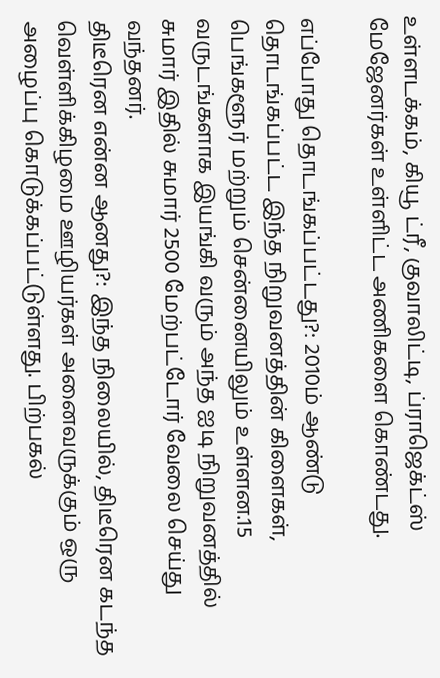உள்ளடக்கம், கியூ ட்ரீ, குவாலிட்டி, ப்ராஜெக்ட்ஸ் மேஜேனர்கள் உள்ளிட்ட அணிகளை கொண்டது.

எப்போது தொடங்கப்பட்டது?: 2010ம் ஆண்டு தொடங்கப்பட்ட இந்த நிறுவனத்தின் கிளைகள், பெங்களூர் மற்றும் சென்னையிலும் உள்ளன.15 வருடங்களாக இயங்கி வரும் அந்த ஐடி நிறுவனத்தில் சுமார் இதில் சுமார் 2500 மேற்பட்டோர் வேலை செய்து வந்தனர்.
திடீரென என்ன ஆனது?: இந்த நிலையில், திடீரென கடந்த வெள்ளிக்கிழமை ஊழியர்கள் அனைவருக்கும் ஒரு அழைப்பு கொடுக்கப்பட்டுள்ளது. பிற்பகல்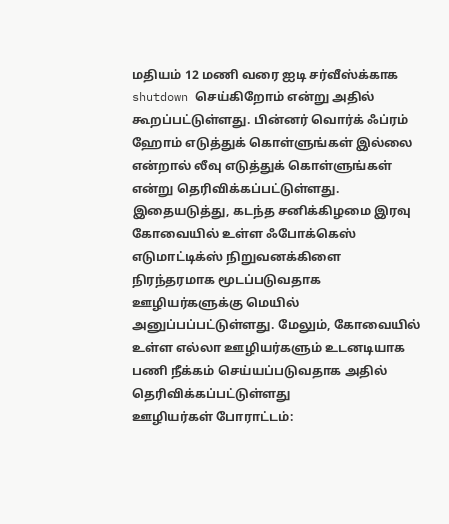மதியம் 12 மணி வரை ஐடி சர்வீஸ்க்காக shutdown செய்கிறோம் என்று அதில் கூறப்பட்டுள்ளது. பின்னர் வொர்க் ஃப்ரம் ஹோம் எடுத்துக் கொள்ளுங்கள் இல்லை என்றால் லீவு எடுத்துக் கொள்ளுங்கள் என்று தெரிவிக்கப்பட்டுள்ளது. இதையடுத்து, கடந்த சனிக்கிழமை இரவு கோவையில் உள்ள ஃபோக்கெஸ் எடுமாட்டிக்ஸ் நிறுவனக்கிளை நிரந்தரமாக மூடப்படுவதாக ஊழியர்களுக்கு மெயில் அனுப்பப்பட்டுள்ளது. மேலும், கோவையில் உள்ள எல்லா ஊழியர்களும் உடனடியாக பணி நீக்கம் செய்யப்படுவதாக அதில் தெரிவிக்கப்பட்டுள்ளது
ஊழியர்கள் போராட்டம்: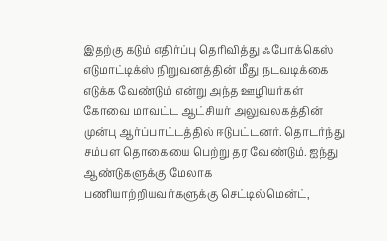இதற்கு கடும் எதிர்ப்பு தெரிவித்து ஃபோக்கெஸ் எடுமாட்டிக்ஸ் நிறுவனத்தின் மீது நடவடிக்கை எடுக்க வேண்டும் என்று அந்த ஊழியர்கள் கோவை மாவட்ட ஆட்சியர் அலுவலகத்தின் முன்பு ஆர்ப்பாட்டத்தில் ஈடுபட்டனர். தொடர்ந்து சம்பள தொகையை பெற்று தர வேண்டும். ஐந்து ஆண்டுகளுக்கு மேலாக பணியாற்றியவர்களுக்கு செட்டில்மென்ட்,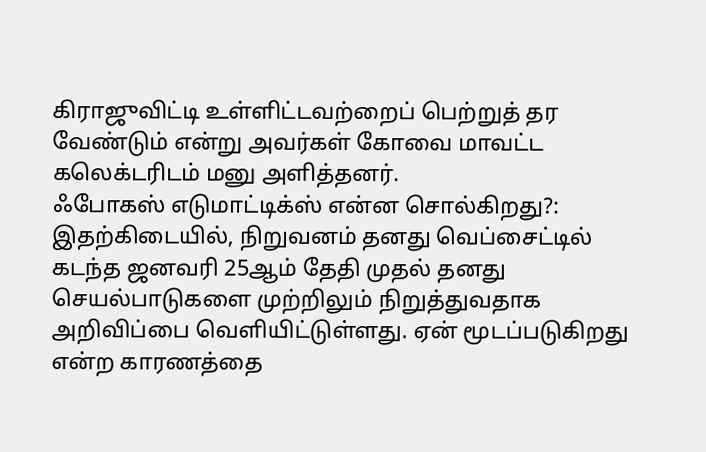கிராஜுவிட்டி உள்ளிட்டவற்றைப் பெற்றுத் தர வேண்டும் என்று அவர்கள் கோவை மாவட்ட கலெக்டரிடம் மனு அளித்தனர்.
ஃபோகஸ் எடுமாட்டிக்ஸ் என்ன சொல்கிறது?: இதற்கிடையில், நிறுவனம் தனது வெப்சைட்டில் கடந்த ஜனவரி 25ஆம் தேதி முதல் தனது செயல்பாடுகளை முற்றிலும் நிறுத்துவதாக அறிவிப்பை வெளியிட்டுள்ளது. ஏன் மூடப்படுகிறது என்ற காரணத்தை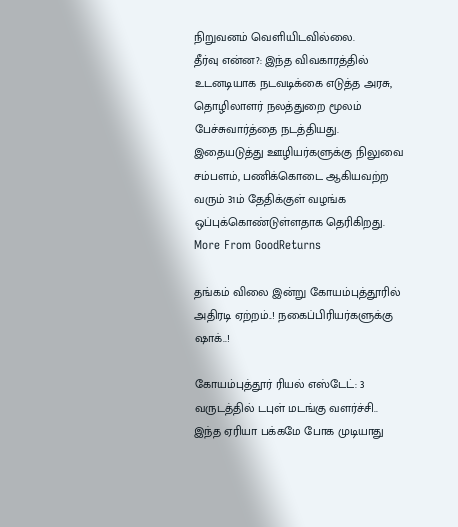நிறுவனம் வெளியிடவில்லை.
தீர்வு என்ன?: இந்த விவகாரத்தில் உடனடியாக நடவடிக்கை எடுத்த அரசு, தொழிலாளர் நலத்துறை மூலம் பேச்சுவார்த்தை நடத்தியது. இதையடுத்து ஊழியர்களுக்கு நிலுவை சம்பளம், பணிக்கொடை ஆகியவற்ற வரும் 31ம் தேதிக்குள் வழங்க ஒப்புக்கொண்டுள்ளதாக தெரிகிறது.
More From GoodReturns

தங்கம் விலை இன்று கோயம்புத்தூரில் அதிரடி ஏற்றம்..! நகைப்பிரியர்களுக்கு ஷாக்..!

கோயம்புத்தூர் ரியல் எஸ்டேட்: 3 வருடத்தில் டபுள் மடங்கு வளர்ச்சி.. இந்த ஏரியா பக்கமே போக முடியாது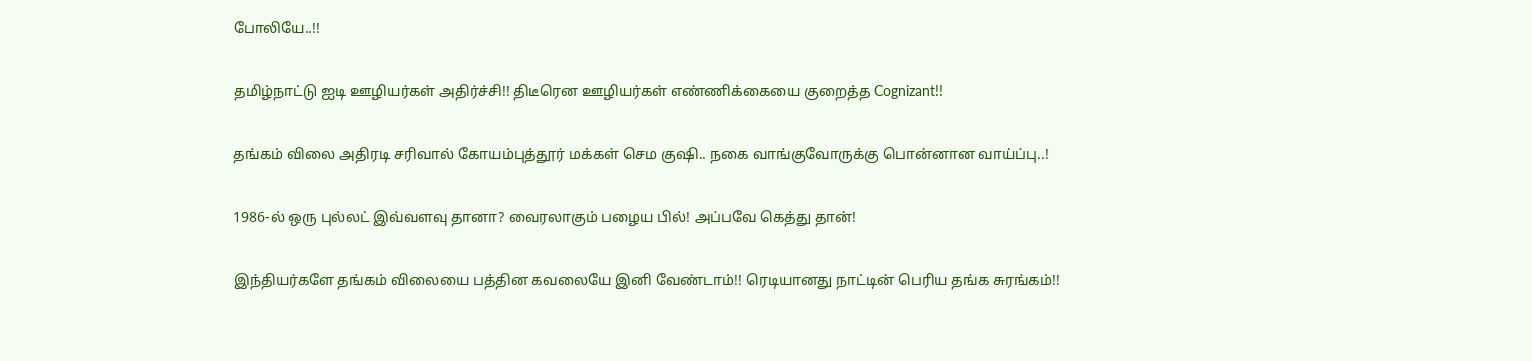போலியே..!!

தமிழ்நாட்டு ஐடி ஊழியர்கள் அதிர்ச்சி!! திடீரென ஊழியர்கள் எண்ணிக்கையை குறைத்த Cognizant!!

தங்கம் விலை அதிரடி சரிவால் கோயம்புத்தூர் மக்கள் செம குஷி.. நகை வாங்குவோருக்கு பொன்னான வாய்ப்பு..!

1986-ல் ஒரு புல்லட் இவ்வளவு தானா? வைரலாகும் பழைய பில்! அப்பவே கெத்து தான்!

இந்தியர்களே தங்கம் விலையை பத்தின கவலையே இனி வேண்டாம்!! ரெடியானது நாட்டின் பெரிய தங்க சுரங்கம்!!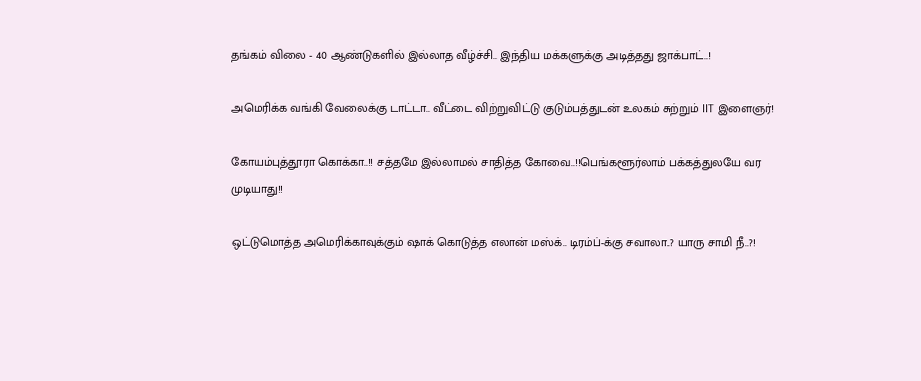தங்கம் விலை - 40 ஆண்டுகளில் இல்லாத வீழ்ச்சி.. இந்திய மக்களுக்கு அடித்தது ஜாக்பாட்..!

அமெரிக்க வங்கி வேலைக்கு டாட்டா.. வீட்டை விற்றுவிட்டு குடும்பத்துடன் உலகம் சுற்றும் IIT இளைஞர்!

கோயம்புத்தூரா கொக்கா..!! சத்தமே இல்லாமல் சாதித்த கோவை..!!பெங்களூர்லாம் பக்கத்துலயே வர முடியாது!!

ஒட்டுமொத்த அமெரிக்காவுக்கும் ஷாக் கொடுத்த எலான் மஸ்க்.. டிரம்ப்-க்கு சவாலா..? யாரு சாமி நீ..?!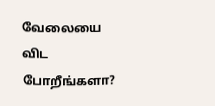வேலையை விட போறீங்களா?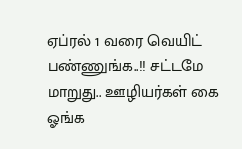ஏப்ரல் 1 வரை வெயிட் பண்ணுங்க..!! சட்டமே மாறுது.. ஊழியர்கள் கை ஓங்க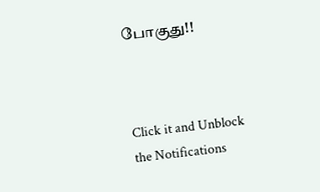போகுது!!



Click it and Unblock the Notifications